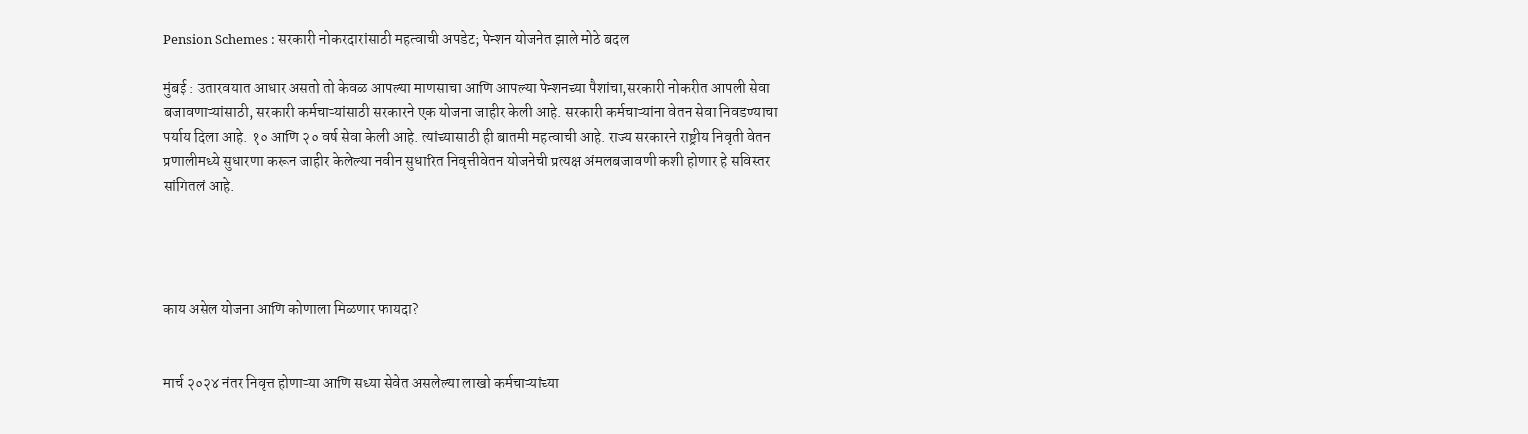Pension Schemes : सरकारी नोकरदारांसाठी महत्वाची अपडेट; पेन्शन योजनेत झाले मोठे बदल

मुंबई : उतारवयात आधार असतो तो केवळ आपल्या माणसाचा आणि आपल्या पेन्शनच्या पैशांचा,सरकारी नोकरीत आपली सेवा बजावणाऱ्यांसाठी, सरकारी कर्मचाऱ्यांसाठी सरकारने एक योजना जाहीर केली आहे. सरकारी कर्मचाऱ्यांना वेतन सेवा निवडण्याचा पर्याय दिला आहे. १० आणि २० वर्ष सेवा केली आहे. त्यांच्यासाठी ही बातमी महत्वाची आहे. राज्य सरकारने राष्ट्रीय निवृती वेतन प्रणालीमध्ये सुधारणा करून जाहीर केलेल्या नवीन सुधारित निवृत्तीवेतन योजनेची प्रत्यक्ष अंमलबजावणी कशी होणार हे सविस्तर सांगितलं आहे.




काय असेल योजना आणि कोणाला मिळणार फायदा?


मार्च २०२४ नंतर निवृत्त होणाऱ्या आणि सध्या सेवेत असलेल्या लाखो कर्मचाऱ्यांच्या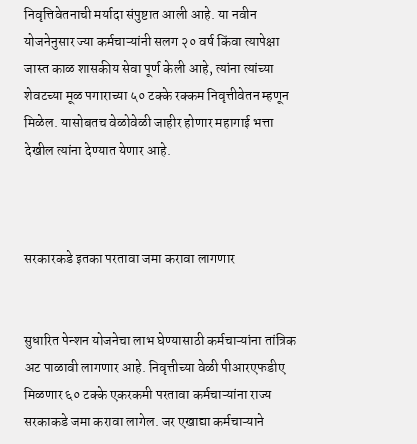निवृत्तिवेतनाची मर्यादा संपुष्टात आली आहे. या नवीन योजनेनुसार ज्या कर्मचाऱ्यांनी सलग २० वर्ष किंवा त्यापेक्षा जास्त काळ शासकीय सेवा पूर्ण केली आहे, त्यांना त्यांच्या शेवटच्या मूळ पगाराच्या ५० टक्के रक्कम निवृत्तीवेतन म्हणून मिळेल. यासोबतच वेळोवेळी जाहीर होणार महागाई भत्ता देखील त्यांना देण्यात येणार आहे.



सरकारकडे इतका परतावा जमा करावा लागणार


सुधारित पेन्शन योजनेचा लाभ घेण्यासाठी कर्मचाऱ्यांना तांत्रिक अट पाळावी लागणार आहे. निवृत्तीच्या वेळी पीआरएफडीए मिळणार ६० टक्के एकरकमी परतावा कर्मचाऱ्यांना राज्य सरकाकडे जमा करावा लागेल. जर एखाद्या कर्मचाऱ्याने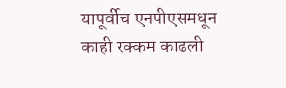यापूर्वीच एनपीएसमधून काही रक्कम काढली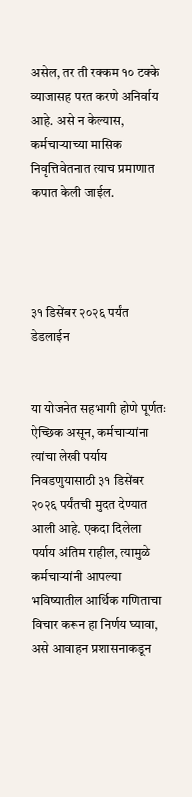असेल, तर ती रक्कम १० टक्के व्याजासह परत करणे अनिर्वाय आहे. असे न केल्यास, कर्मचाऱ्याच्या मासिक निवृत्तिवेतनात त्याच प्रमाणात कपात केली जाईल.




३१ डिसेंबर २०२६ पर्यंत डेडलाईन


या योजनेत सहभागी होणे पूर्णतः ऐच्छिक असून, कर्मचाऱ्यांना त्यांचा लेखी पर्याय निवडणुयासाठी ३१ डिसेंबर २०२६ पर्यंतची मुदत देण्यात आली आहे. एकदा दिलेला पर्याय अंतिम राहील, त्यामुळे कर्मचाऱ्यांनी आपल्या भविष्यातील आर्थिक गणिताचा विचार करून हा निर्णय घ्यावा, असे आवाहन प्रशासनाकडून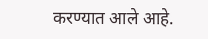करण्यात आले आहे.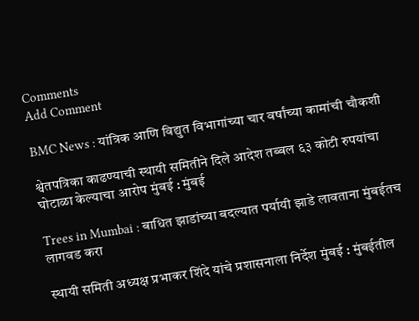Comments
Add Comment

BMC News : यांत्रिक आणि विद्युत विभागांच्या चार वर्षांच्या कामांची चौकशी

श्वेतपत्रिका काढण्याची स्थायी समितीने दिले आदेश तब्बल ६३ कोटी रुपयांचा घोटाळा केल्याचा आरोप मुंबई : मुंबई

Trees in Mumbai : बाधित झाडांच्या बदल्यात पर्यायी झाडे लावताना मुंबईतच लागवड करा

स्थायी समिती अध्यक्ष प्रभाकर शिंदे यांचे प्रशासनाला निर्देश मुंबई : मुंबईतील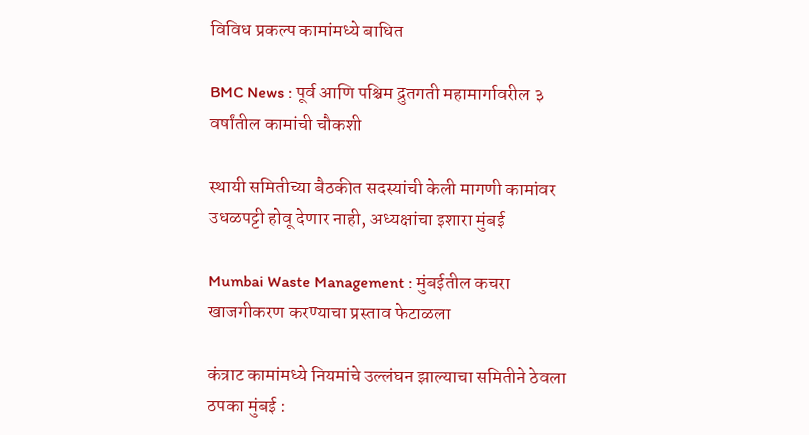विविध प्रकल्प कामांमध्ये बाधित

BMC News : पूर्व आणि पश्चिम द्रुतगती महामार्गावरील ३ वर्षांतील कामांची चौकशी

स्थायी समितीच्या बैठकीत सदस्यांची केली मागणी कामांवर उधळपट्टी होवू देणार नाही, अध्यक्षांचा इशारा मुंबई

Mumbai Waste Management : मुंबईतील कचरा खाजगीकरण करण्याचा प्रस्ताव फेटाळला

कंत्राट कामांमध्ये नियमांचे उल्लंघन झाल्याचा समितीने ठेवला ठपका मुंबई :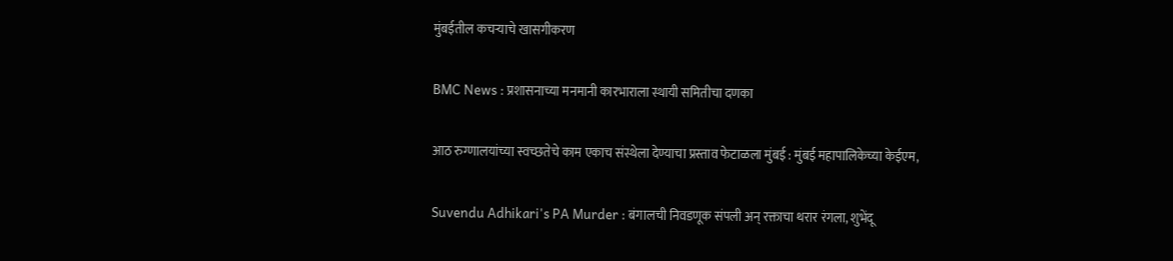मुंबईतील कचऱ्याचे खासगीकरण

BMC News : प्रशासनाच्या मनमानी कारभाराला स्थायी समितीचा दणका

आठ रुग्णालयांच्या स्वच्छतेचे काम एकाच संस्थेला देण्याचा प्रस्ताव फेटाळला मुंबई : मुंबई महापालिकेच्या केईएम,

Suvendu Adhikari's PA Murder : बंगालची निवडणूक संपली अन् रक्ताचा थरार रंगला, शुभेंदू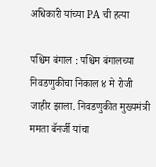अधिकारी यांच्या PA ची हत्या

पश्चिम बंगाल : पश्चिम बंगालच्या निवडणुकीचा निकाल ४ मे रोजी जाहीर झाला. निवडणुकीत मुख्यमंत्री ममता बॅनर्जी यांचा